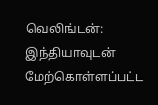வெலிங்டன்: இந்தியாவுடன் மேற்கொள்ளப்பட்ட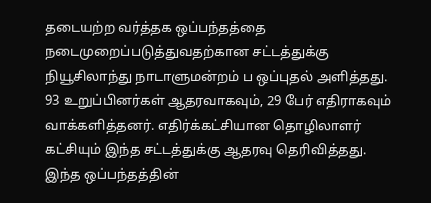தடையற்ற வர்த்தக ஒப்பந்தத்தை நடைமுறைப்படுத்துவதற்கான சட்டத்துக்கு நியூசிலாந்து நாடாளுமன்றம் ப ஒப்புதல் அளித்தது. 93 உறுப்பினர்கள் ஆதரவாகவும், 29 பேர் எதிராகவும் வாக்களித்தனர். எதிர்க்கட்சியான தொழிலாளர் கட்சியும் இந்த சட்டத்துக்கு ஆதரவு தெரிவித்தது.
இந்த ஒப்பந்தத்தின்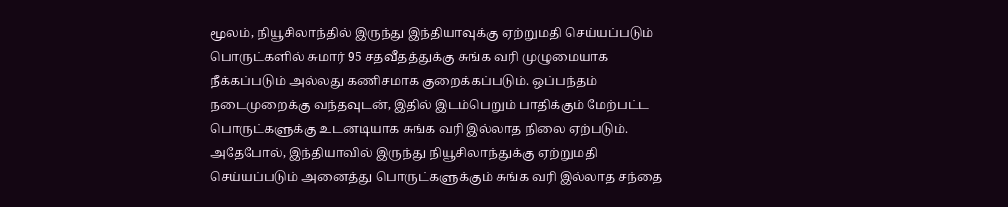மூலம், நியூசிலாந்தில் இருந்து இந்தியாவுக்கு ஏற்றுமதி செய்யப்படும் பொருட்களில் சுமார் 95 சதவீதத்துக்கு சுங்க வரி முழுமையாக நீக்கப்படும் அல்லது கணிசமாக குறைக்கப்படும். ஒப்பந்தம் நடைமுறைக்கு வந்தவுடன், இதில் இடம்பெறும் பாதிக்கும் மேற்பட்ட பொருட்களுக்கு உடனடியாக சுங்க வரி இல்லாத நிலை ஏற்படும். அதேபோல், இந்தியாவில் இருந்து நியூசிலாந்துக்கு ஏற்றுமதி செய்யப்படும் அனைத்து பொருட்களுக்கும் சுங்க வரி இல்லாத சந்தை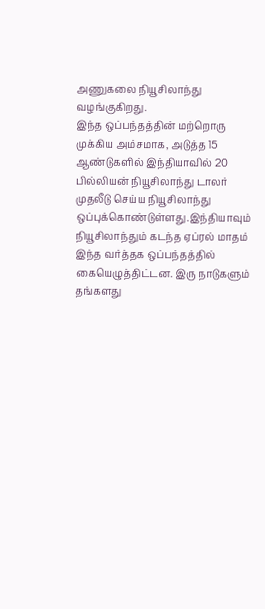அணுகலை நியூசிலாந்து வழங்குகிறது.
இந்த ஒப்பந்தத்தின் மற்றொரு முக்கிய அம்சமாக, அடுத்த 15 ஆண்டுகளில் இந்தியாவில் 20 பில்லியன் நியூசிலாந்து டாலர் முதலீடு செய்ய நியூசிலாந்து ஒப்புக்கொண்டுள்ளது.இந்தியாவும் நியூசிலாந்தும் கடந்த ஏப்ரல் மாதம் இந்த வர்த்தக ஒப்பந்தத்தில் கையெழுத்திட்டன. இரு நாடுகளும் தங்களது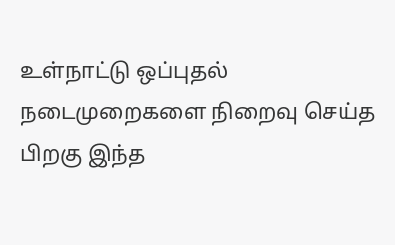உள்நாட்டு ஒப்புதல் நடைமுறைகளை நிறைவு செய்த பிறகு இந்த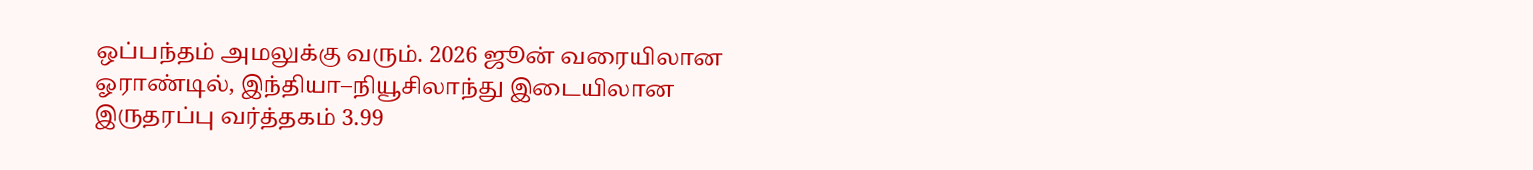ஒப்பந்தம் அமலுக்கு வரும். 2026 ஜூன் வரையிலான ஓராண்டில், இந்தியா–நியூசிலாந்து இடையிலான இருதரப்பு வர்த்தகம் 3.99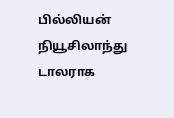பில்லியன் நியூசிலாந்து டாலராக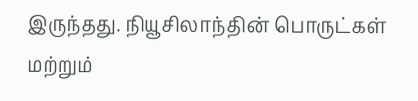இருந்தது. நியூசிலாந்தின் பொருட்கள் மற்றும்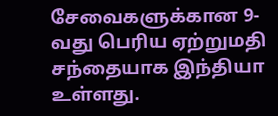சேவைகளுக்கான 9-வது பெரிய ஏற்றுமதி சந்தையாக இந்தியா உள்ளது.